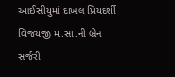આઈસીયુમાં દાખલ પ્રિયદર્શી વિજયજી મ.સા.ની બ્રેન સર્જરી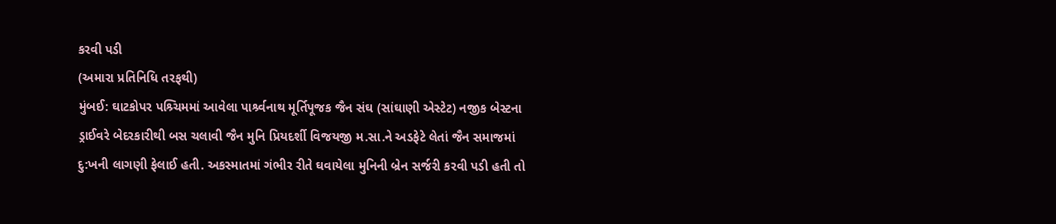કરવી પડી
(અમારા પ્રતિનિધિ તરફથી)
મુંબઈ: ઘાટકોપર પશ્ર્ચિમમાં આવેલા પાર્શ્ર્વનાથ મૂર્તિપૂજક જૈન સંઘ (સાંઘાણી એસ્ટેટ) નજીક બેસ્ટના ડ્રાઈવરે બેદરકારીથી બસ ચલાવી જૈન મુનિ પ્રિયદર્શી વિજયજી મ.સા.ને અડફેટે લેતાં જૈન સમાજમાં દુ:ખની લાગણી ફેલાઈ હતી. અકસ્માતમાં ગંભીર રીતે ઘવાયેલા મુનિની બ્રેન સર્જરી કરવી પડી હતી તો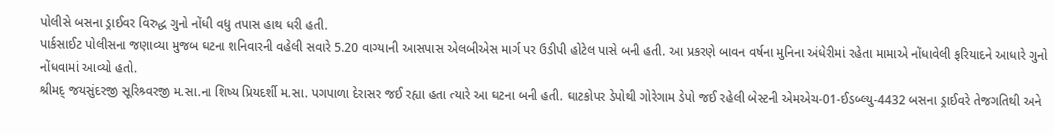પોલીસે બસના ડ્રાઈવર વિરુદ્ધ ગુનો નોંધી વધુ તપાસ હાથ ધરી હતી.
પાર્કસાઈટ પોલીસના જણાવ્યા મુજબ ઘટના શનિવારની વહેલી સવારે 5.20 વાગ્યાની આસપાસ એલબીએસ માર્ગ પર ઉડીપી હોટેલ પાસે બની હતી. આ પ્રકરણે બાવન વર્ષના મુનિના અંધેરીમાં રહેતા મામાએ નોંધાવેલી ફરિયાદને આધારે ગુનો નોંધવામાં આવ્યો હતો.
શ્રીમદ્ જયસુંદરજી સૂરિશ્ર્વરજી મ.સા.ના શિષ્ય પ્રિયદર્શી મ.સા. પગપાળા દેરાસર જઈ રહ્યા હતા ત્યારે આ ઘટના બની હતી. ઘાટકોપર ડેપોથી ગોરેગામ ડેપો જઈ રહેલી બેસ્ટની એમએચ-01-ઈડબ્લ્યુ-4432 બસના ડ્રાઈવરે તેજગતિથી અને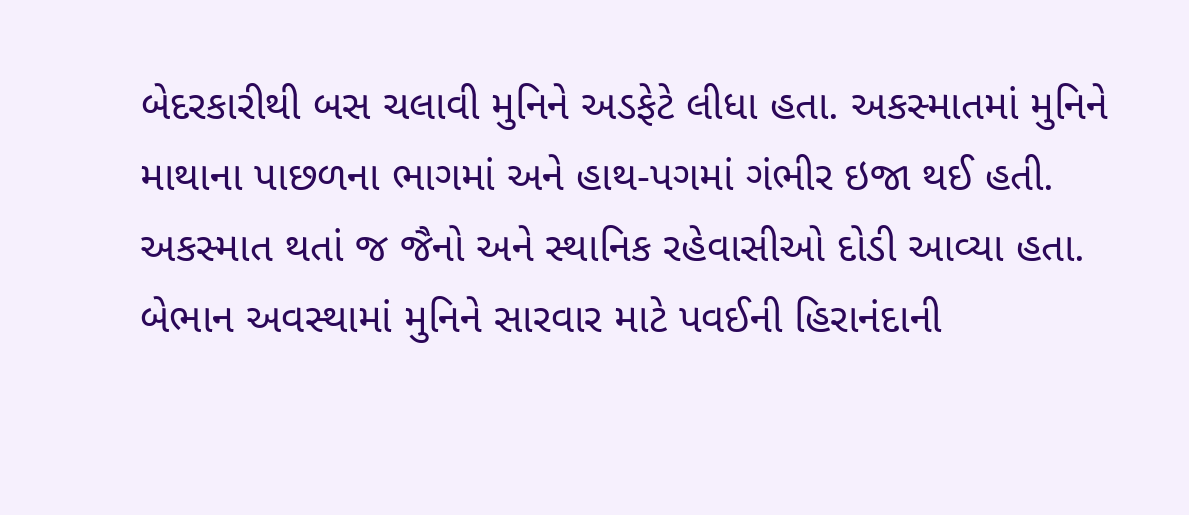બેદરકારીથી બસ ચલાવી મુનિને અડફેટે લીધા હતા. અકસ્માતમાં મુનિને માથાના પાછળના ભાગમાં અને હાથ-પગમાં ગંભીર ઇજા થઈ હતી.
અકસ્માત થતાં જ જૈનો અને સ્થાનિક રહેવાસીઓ દોડી આવ્યા હતા. બેભાન અવસ્થામાં મુનિને સારવાર માટે પવઈની હિરાનંદાની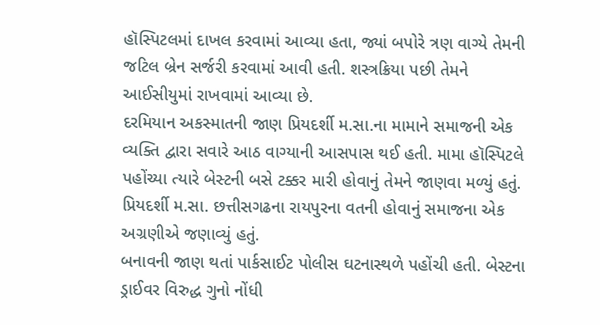હૉસ્પિટલમાં દાખલ કરવામાં આવ્યા હતા, જ્યાં બપોરે ત્રણ વાગ્યે તેમની જટિલ બ્રેન સર્જરી કરવામાં આવી હતી. શસ્ત્રક્રિયા પછી તેમને આઈસીયુમાં રાખવામાં આવ્યા છે.
દરમિયાન અકસ્માતની જાણ પ્રિયદર્શી મ.સા.ના મામાને સમાજની એક વ્યક્તિ દ્વારા સવારે આઠ વાગ્યાની આસપાસ થઈ હતી. મામા હૉસ્પિટલે પહોંચ્યા ત્યારે બેસ્ટની બસે ટક્કર મારી હોવાનું તેમને જાણવા મળ્યું હતું. પ્રિયદર્શી મ.સા. છત્તીસગઢના રાયપુરના વતની હોવાનું સમાજના એક અગ્રણીએ જણાવ્યું હતું.
બનાવની જાણ થતાં પાર્કસાઈટ પોલીસ ઘટનાસ્થળે પહોંચી હતી. બેસ્ટના ડ્રાઈવર વિરુદ્ધ ગુનો નોંધી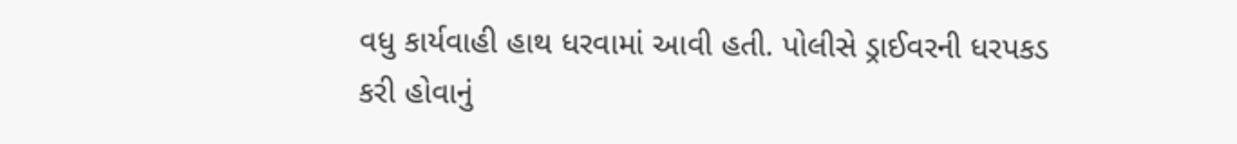વધુ કાર્યવાહી હાથ ધરવામાં આવી હતી. પોલીસે ડ્રાઈવરની ધરપકડ કરી હોવાનું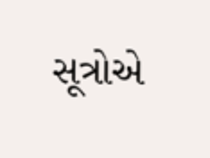સૂત્રોએ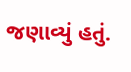જણાવ્યું હતું.